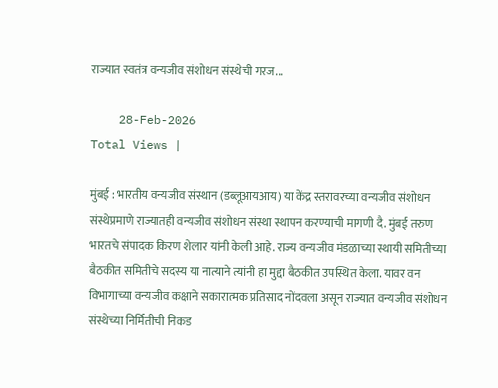राज्यात स्वतंत्र वन्यजीव संशोधन संस्थेची गरज...

    28-Feb-2026
Total Views |

मुंबई : भारतीय वन्यजीव संस्थान (डब्लूआयआय) या केंद्र स्तरावरच्या वन्यजीव संशोधन संस्थेप्रमाणे राज्यातही वन्यजीव संशोधन संस्था स्थापन करण्याची मागणी दै. मुंबई तरुण भारतचे संपादक किरण शेलार यांनी केली आहे. राज्य वन्यजीव मंडळाच्या स्थायी समितीच्या बैठकीत समितीचे सदस्य या नात्याने त्यांनी हा मुद्दा बैठकीत उपस्थित केला. यावर वन विभागाच्या वन्यजीव कक्षाने सकारात्मक प्रतिसाद नोंदवला असून राज्यात वन्यजीव संशोधन संस्थेच्या निर्मितीची निकड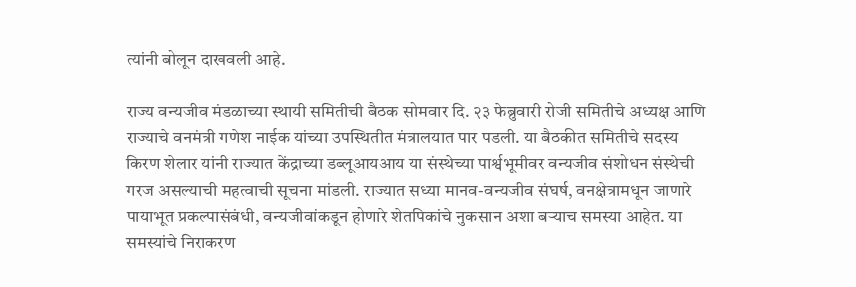त्यांनी बोलून दाखवली आहे.

राज्य वन्यजीव मंडळाच्या स्थायी समितीची बैठक सोमवार दि. २३ फेब्रुवारी रोजी समितीचे अध्यक्ष आणि राज्याचे वनमंत्री गणेश नाईक यांच्या उपस्थितीत मंत्रालयात पार पडली. या बैठकीत समितीचे सदस्य किरण शेलार यांनी राज्यात केंद्राच्या डब्लूआयआय या संस्थेच्या पार्श्वभूमीवर वन्यजीव संशोधन संस्थेची गरज असल्याची महत्वाची सूचना मांडली. राज्यात सध्या मानव-वन्यजीव संघर्ष, वनक्षेत्रामधून जाणारे पायाभूत प्रकल्पासंबंधी, वन्यजीवांकडून होणारे शेतपिकांचे नुकसान अशा बऱ्याच समस्या आहेत. या समस्यांचे निराकरण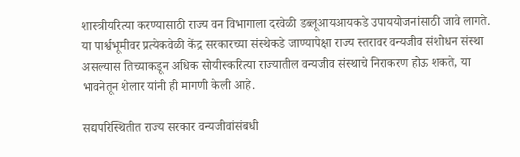शास्त्रीयरित्या करण्यासाठी राज्य वन विभागाला दरवेळी डब्लूआयआयकडे उपाययोजनांसाठी जावे लागते. या पार्श्वभूमीवर प्रत्येकवेळी केंद्र सरकारच्या संस्थेकडे जाण्यापेक्षा राज्य स्तरावर वन्यजीव संशोधन संस्था असल्यास तिच्याकडून अधिक सोयीस्करित्या राज्यातील वन्यजीव संस्थाचे निराकरण होऊ शकते, या भावनेतून शेलार यांनी ही मागणी केली आहे.

सद्यपरिस्थितीत राज्य सरकार वन्यजीवांसंबधी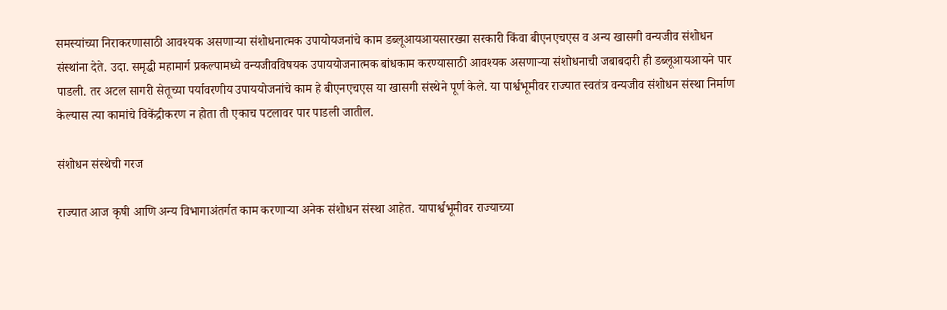समस्यांच्या निराकरणासाठी आवश्यक असणाऱ्या संशोधनात्मक उपायोयजनांचे काम डब्लूआयआयसारख्या सरकारी किंवा बीएनएचएस व अन्य खासगी वन्यजीव संशोधन संस्थांना देते. उदा. समृद्धी महामार्ग प्रकल्पामध्ये वन्यजीवविषयक उपाययोजनात्मक बांधकाम करण्यासाठी आवश्यक असणाऱ्या संशोधनाची जबाबदारी ही डब्लूआयआयने पार पाडली. तर अटल सागरी सेतूच्या पर्यावरणीय उपाययोजनांचे काम हे बीएनएचएस या खासगी संस्थेने पूर्ण केले. या पार्श्वभूमीवर राज्यात स्वतंत्र वन्यजीव संशोधन संस्था निर्माण केल्यास त्या कामांचे विकेंद्रीकरण न होता ती एकाच पटलावर पार पाडली जातील.

संशोधन संस्थेची गरज

राज्यात आज कृषी आणि अन्य विभागाअंतर्गत काम करणाऱ्या अनेक संशोधन संस्था आहेत. यापार्श्वभूमीवर राज्याच्या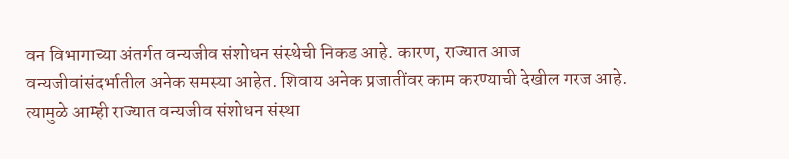वन विभागाच्या अंतर्गत वन्यजीव संशोधन संस्थेची निकड आहे. कारण, राज्यात आज वन्यजीवांसंदर्भातील अनेक समस्या आहेत. शिवाय अनेक प्रजातींवर काम करण्याची देखील गरज आहे. त्यामुळे आम्ही राज्यात वन्यजीव संशोधन संस्था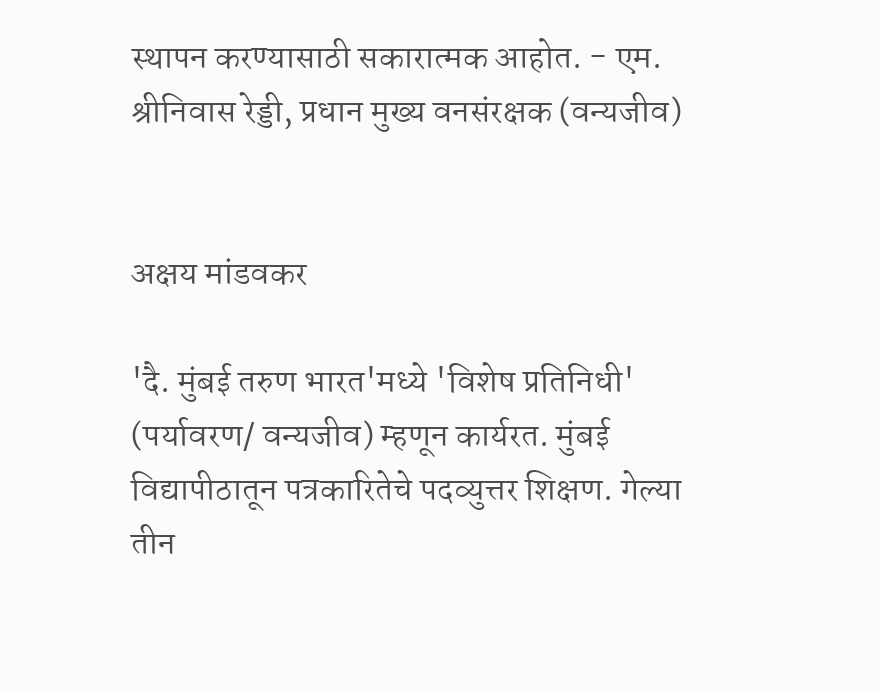स्थापन करण्यासाठी सकारात्मक आहोत. - एम. श्रीनिवास रेड्डी, प्रधान मुख्य वनसंरक्षक (वन्यजीव)


अक्षय मांडवकर

'दै. मुंबई तरुण भारत'मध्ये 'विशेष प्रतिनिधी' (पर्यावरण/ वन्यजीव) म्हणून कार्यरत. मुंबई विद्यापीठातून पत्रकारितेचे पदव्युत्तर शिक्षण. गेल्या तीन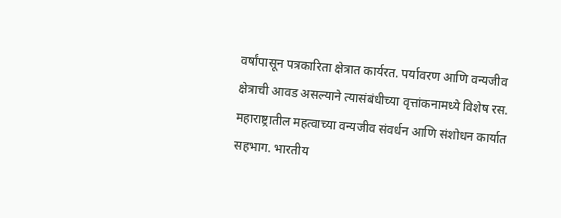वर्षांपासून पत्रकारिता क्षेत्रात कार्यरत. पर्यावरण आणि वन्यजीव क्षेत्राची आवड असल्याने त्यासंबंधीच्या वृत्तांकनामध्ये विशेष रस. महाराष्ट्रातील महत्वाच्या वन्यजीव संवर्धन आणि संशोधन कार्यात सहभाग. भारतीय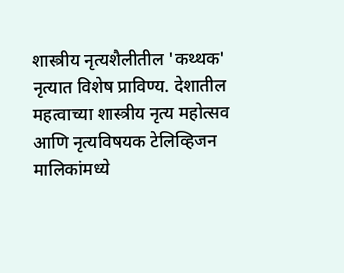शास्त्रीय नृत्यशैलीतील 'कथ्थक' नृत्यात विशेष प्राविण्य. देशातील महत्वाच्या शास्त्रीय नृत्य महोत्सव आणि नृत्यविषयक टेलिव्हिजन मालिकांमध्ये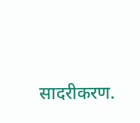सादरीकरण.